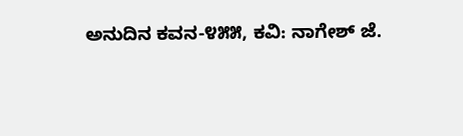ಅನುದಿನ‌ ಕವನ-೪೫೫, ಕವಿ: ನಾಗೇಶ್ ಜೆ.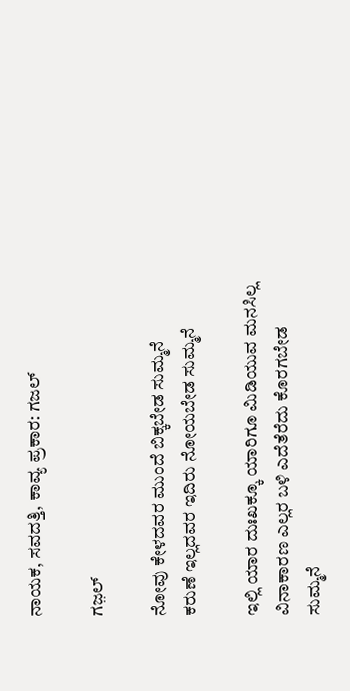ನಾಯಕ, ಸವದತ್ತಿ, ಕಾವ್ಯ ಪ್ರಕಾರ: ಗಜಲ್

ಗಜ಼ಲ್

ನೋವು ಕೇಳದವರ ಮುಂದೆ ಬಿಕ್ಕಬೇಡ ಸುಮ್ಮನೆ
ಕರುಣೆ ಇಲ್ಲದವರ ಇದಿರು ನೋಯಬೇಡ ಸುಮ್ಮನೆ

ಇಲ್ಲಿ ಯಾರ ದುಃಖಕ್ಕೂ ಯಾರಿಗೂ ಮಿಡಿಯುವ ಮನಸಿಲ್ಲ
ವಿನಾಕಾರಣ ಎಲ್ಲರ ಬಳಿ ಎದೆತೆರೆದು ಕೊರಗಬೇಡ ಸುಮ್ಮನೆ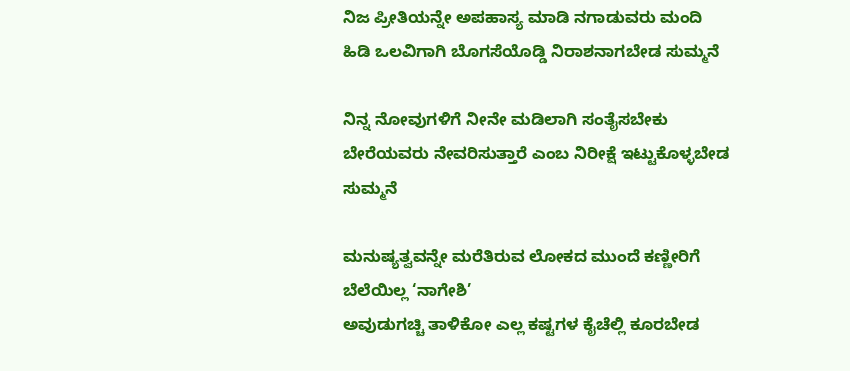ನಿಜ ಪ್ರೀತಿಯನ್ನೇ ಅಪಹಾಸ್ಯ ಮಾಡಿ ನಗಾಡುವರು ಮಂದಿ
ಹಿಡಿ ಒಲವಿಗಾಗಿ ಬೊಗಸೆಯೊಡ್ಡಿ ನಿರಾಶನಾಗಬೇಡ ಸುಮ್ಮನೆ

ನಿನ್ನ ನೋವುಗಳಿಗೆ ನೀನೇ ಮಡಿಲಾಗಿ ಸಂತೈಸಬೇಕು
ಬೇರೆಯವರು ನೇವರಿಸುತ್ತಾರೆ ಎಂಬ ನಿರೀಕ್ಷೆ ಇಟ್ಟುಕೊಳ್ಳಬೇಡ ಸುಮ್ಮನೆ

ಮನುಷ್ಯತ್ವವನ್ನೇ ಮರೆತಿರುವ ಲೋಕದ ಮುಂದೆ ಕಣ್ಣೀರಿಗೆ ಬೆಲೆಯಿಲ್ಲ ‘ನಾಗೇಶಿ’
ಅವುಡುಗಚ್ಚಿ ತಾಳಿಕೋ ಎಲ್ಲ ಕಷ್ಟಗಳ ಕೈಚೆಲ್ಲಿ ಕೂರಬೇಡ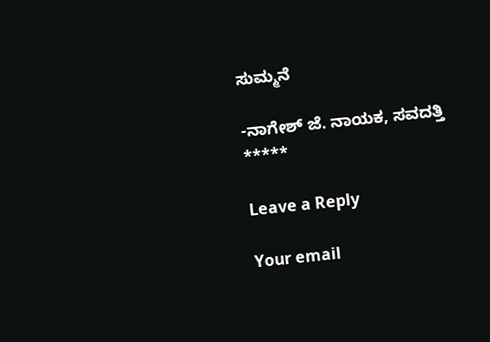ಸುಮ್ಮನೆ

-ನಾಗೇಶ್ ಜೆ. ನಾಯಕ, ಸವದತ್ತಿ
*****

Leave a Reply

Your email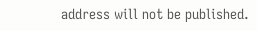address will not be published.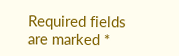Required fields are marked *